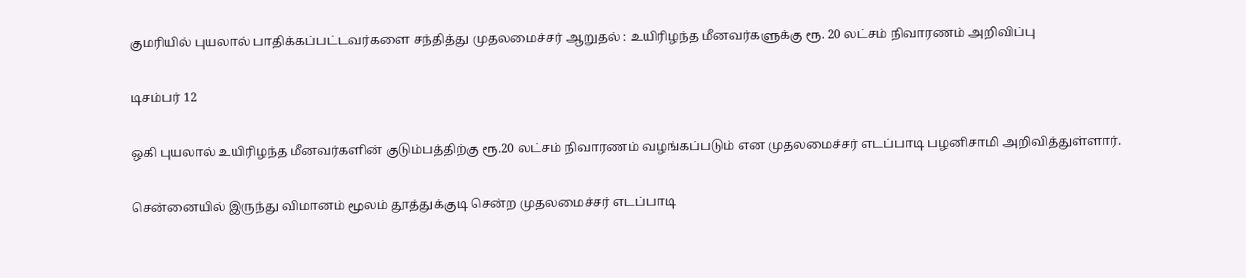குமரியில் புயலால் பாதிக்கப்பட்டவர்களை சந்தித்து முதலமைச்சர் ஆறுதல் : உயிரிழந்த மீனவர்களுக்கு ரூ. 20 லட்சம் நிவாரணம் அறிவிப்பு

டிசம்பர் 12

ஒகி புயலால் உயிரிழந்த மீனவர்களின் குடும்பத்திற்கு ரூ.20 லட்சம் நிவாரணம் வழங்கப்படும் என முதலமைச்சர் எடப்பாடி பழனிசாமி அறிவித்துள்ளார்.

சென்னையில் இருந்து விமானம் மூலம் தூத்துக்குடி சென்ற முதலமைச்சர் எடப்பாடி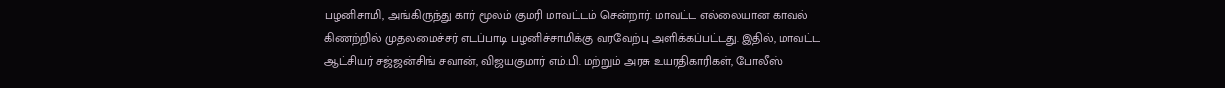பழனிசாமி, அங்கிருந்து கார் மூலம் குமரி மாவட்டம் சென்றார். மாவட்ட எல்லையான காவல் கிணற்றில் முதலமைச்சர் எடப்பாடி பழனிச்சாமிக்கு வரவேற்பு அளிக்கப்பட்டது. இதில், மாவட்ட ஆட்சியர் சஜ்ஜன்சிங் சவான், விஜயகுமார் எம்.பி. மற்றும் அரசு உயரதிகாரிகள், போலீஸ்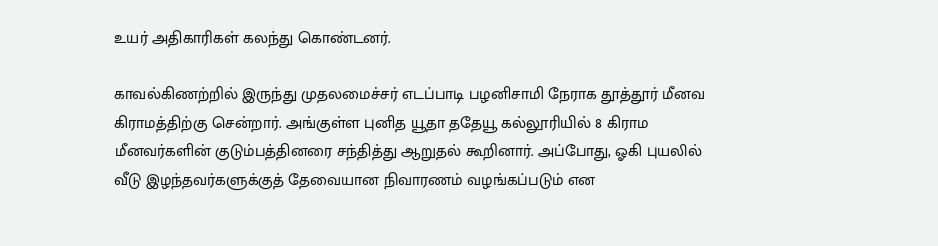உயர் அதிகாரிகள் கலந்து கொண்டனர்.

காவல்கிணற்றில் இருந்து முதலமைச்சர் எடப்பாடி பழனிசாமி நேராக தூத்தூர் மீனவ கிராமத்திற்கு சென்றார். அங்குள்ள புனித யூதா ததேயூ கல்லூரியில் 8 கிராம மீனவர்களின் குடும்பத்தினரை சந்தித்து ஆறுதல் கூறினார். அப்போது, ஓகி புயலில் வீடு இழந்தவர்களுக்குத் தேவையான நிவாரணம் வழங்கப்படும் என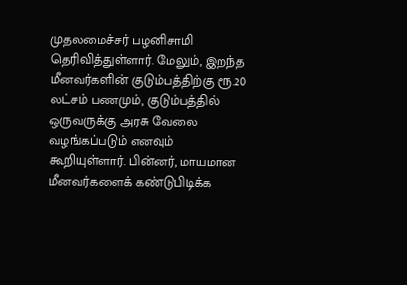முதலமைச்சர் பழனிசாமி தெரிவித்துள்ளார். மேலும், இறந்த மீனவர்களின் குடும்பத்திற்கு ரூ.20 லட்சம் பணமும், குடும்பத்தில் ஒருவருக்கு அரசு வேலை வழங்கப்படும் எனவும் கூறியுள்ளார். பின்னர், மாயமான மீனவர்களைக் கண்டுபிடிக்க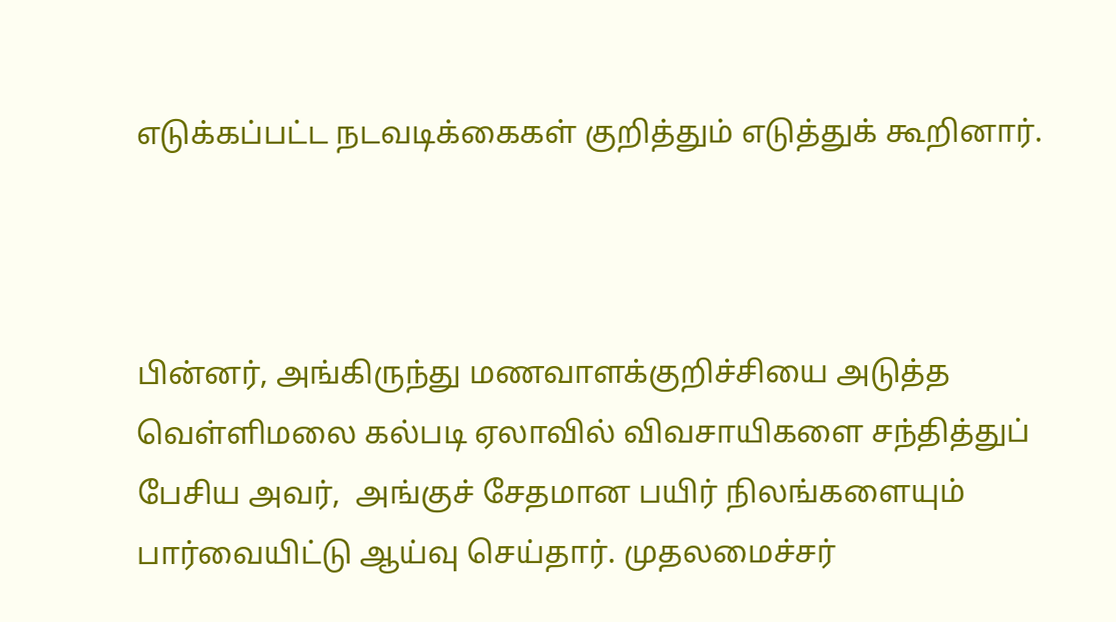எடுக்கப்பட்ட நடவடிக்கைகள் குறித்தும் எடுத்துக் கூறினார்.



பின்னர், அங்கிருந்து மணவாளக்குறிச்சியை அடுத்த வெள்ளிமலை கல்படி ஏலாவில் விவசாயிகளை சந்தித்துப் பேசிய அவர்,  அங்குச் சேதமான பயிர் நிலங்களையும் பார்வையிட்டு ஆய்வு செய்தார். முதலமைச்சர்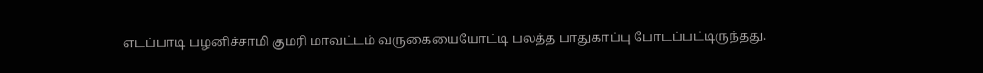எடப்பாடி பழனிச்சாமி குமரி மாவட்டம் வருகையையோட்டி பலத்த பாதுகாப்பு போடப்பட்டிருந்தது.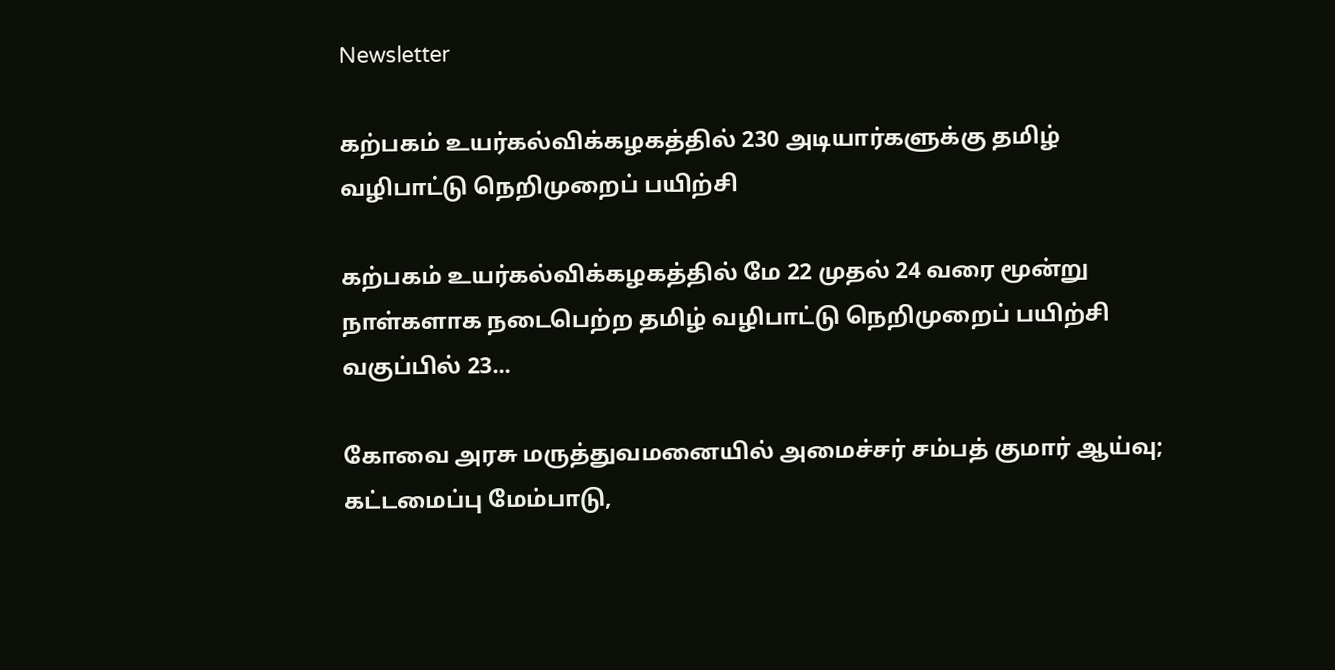Newsletter

கற்பகம் உயர்கல்விக்கழகத்தில் 230 அடியார்களுக்கு தமிழ் வழிபாட்டு நெறிமுறைப் பயிற்சி

கற்பகம் உயர்கல்விக்கழகத்தில் மே 22 முதல் 24 வரை மூன்று நாள்களாக நடைபெற்ற தமிழ் வழிபாட்டு நெறிமுறைப் பயிற்சி வகுப்பில் 23...

கோவை அரசு மருத்துவமனையில் அமைச்சர் சம்பத் குமார் ஆய்வு; கட்டமைப்பு மேம்பாடு,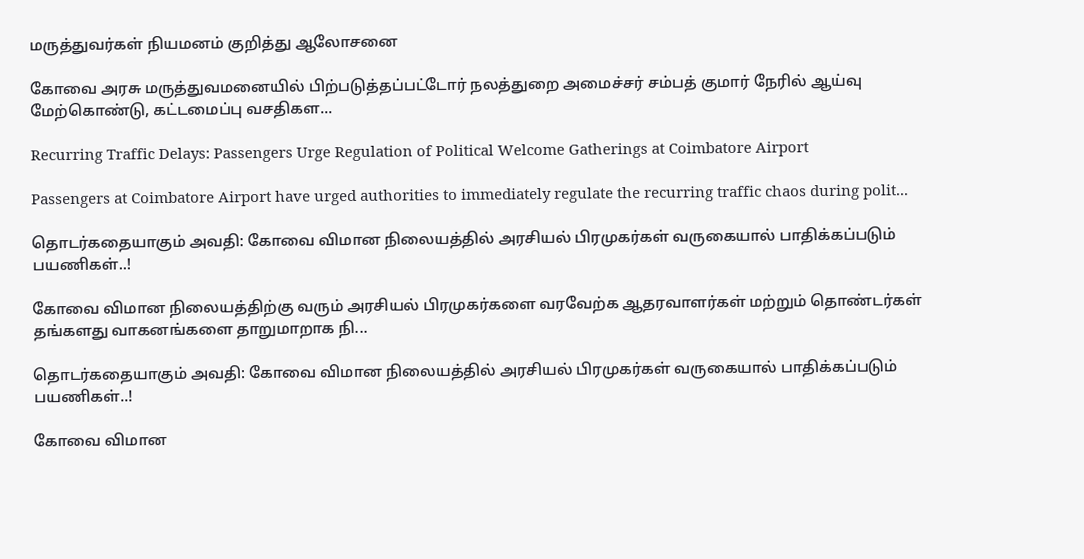மருத்துவர்கள் நியமனம் குறித்து ஆலோசனை

கோவை அரசு மருத்துவமனையில் பிற்படுத்தப்பட்டோர் நலத்துறை அமைச்சர் சம்பத் குமார் நேரில் ஆய்வு மேற்கொண்டு, கட்டமைப்பு வசதிகள...

Recurring Traffic Delays: Passengers Urge Regulation of Political Welcome Gatherings at Coimbatore Airport

Passengers at Coimbatore Airport have urged authorities to immediately regulate the recurring traffic chaos during polit...

தொடர்கதையாகும் அவதி: கோவை விமான நிலையத்தில் அரசியல் பிரமுகர்கள் வருகையால் பாதிக்கப்படும் பயணிகள்..!

கோவை விமான நிலையத்திற்கு வரும் அரசியல் பிரமுகர்களை வரவேற்க ஆதரவாளர்கள் மற்றும் தொண்டர்கள் தங்களது வாகனங்களை தாறுமாறாக நி...

தொடர்கதையாகும் அவதி: கோவை விமான நிலையத்தில் அரசியல் பிரமுகர்கள் வருகையால் பாதிக்கப்படும் பயணிகள்..!

கோவை விமான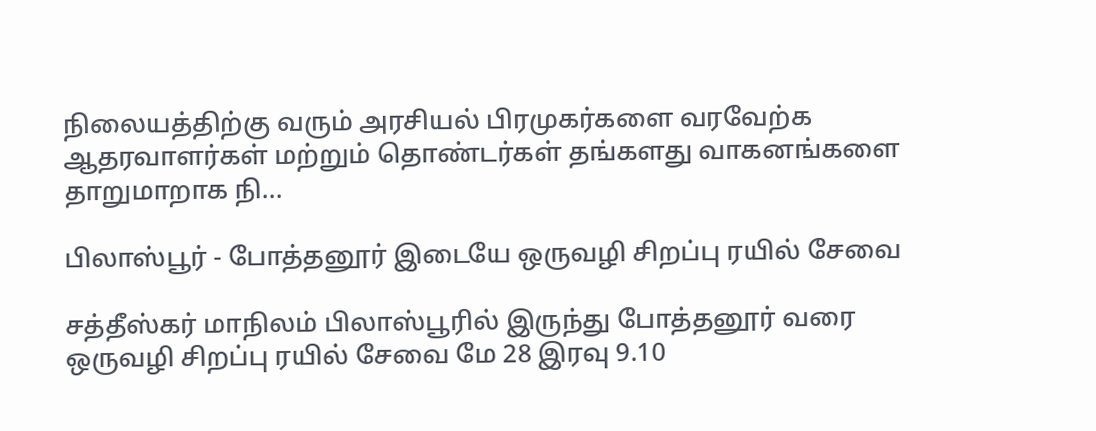நிலையத்திற்கு வரும் அரசியல் பிரமுகர்களை வரவேற்க ஆதரவாளர்கள் மற்றும் தொண்டர்கள் தங்களது வாகனங்களை தாறுமாறாக நி...

பிலாஸ்பூர் - போத்தனூர் இடையே ஒருவழி சிறப்பு ரயில் சேவை

சத்தீஸ்கர் மாநிலம் பிலாஸ்பூரில் இருந்து போத்தனூர் வரை ஒருவழி சிறப்பு ரயில் சேவை மே 28 இரவு 9.10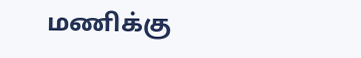மணிக்கு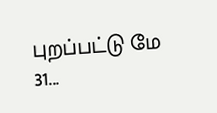புறப்பட்டு மே 31...